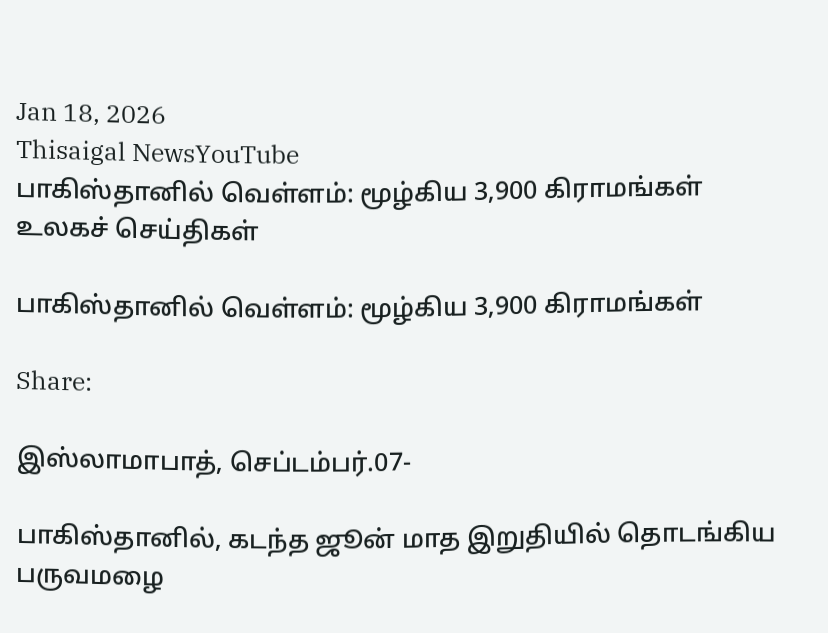Jan 18, 2026
Thisaigal NewsYouTube
பாகிஸ்தானில் வெள்ளம்: மூழ்கிய 3,900 கிராமங்கள்
உலகச் செய்திகள்

பாகிஸ்தானில் வெள்ளம்: மூழ்கிய 3,900 கிராமங்கள்

Share:

இஸ்லாமாபாத், செப்டம்பர்.07-

பாகிஸ்தானில், கடந்த ஜூன் மாத இறுதியில் தொடங்கிய பருவமழை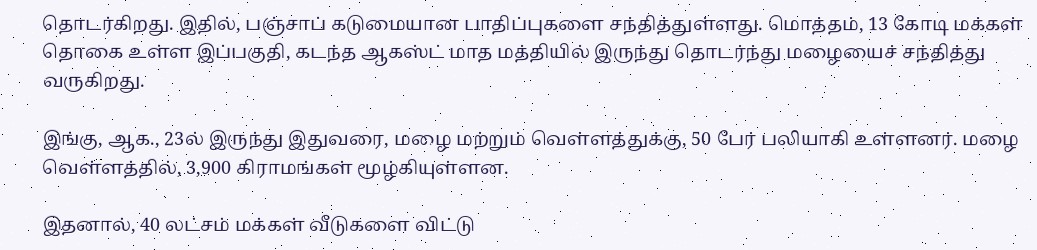தொடர்கிறது. இதில், பஞ்சாப் கடுமையான பாதிப்புகளை சந்தித்துள்ளது. மொத்தம், 13 கோடி மக்கள் தொகை உள்ள இப்பகுதி, கடந்த ஆகஸ்ட் மாத மத்தியில் இருந்து தொடர்ந்து மழையைச் சந்தித்து வருகிறது.

இங்கு, ஆக., 23ல் இருந்து இதுவரை, மழை மற்றும் வெள்ளத்துக்கு, 50 பேர் பலியாகி உள்ளனர். மழை வெள்ளத்தில், 3,900 கிராமங்கள் மூழ்கியுள்ளன.

இதனால், 40 லட்சம் மக்கள் வீடுகளை விட்டு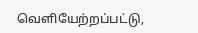வெளியேற்றப்பட்டு,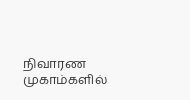நிவாரண முகாம்களில்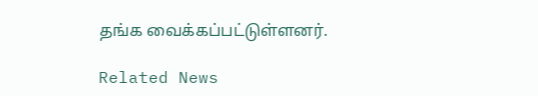தங்க வைக்கப்பட்டுள்ளனர்.

Related News